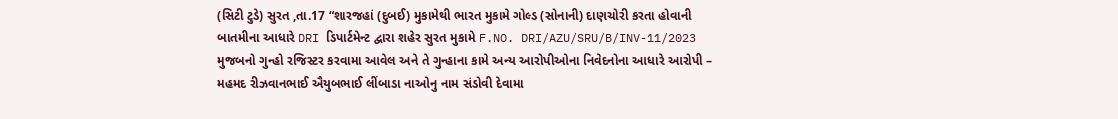(સિટી ટુડે) સુરત ,તા.17 “શારજહાં (દુબઈ) મુકામેથી ભારત મુકામે ગોલ્ડ (સોનાની) દાણચોરી કરતા હોવાની બાતમીના આધારે DRI ડિપાર્ટમેન્ટ દ્વારા શહેર સુરત મુકામે F.NO. DRI/AZU/SRU/B/INV-11/2023 મુજબનો ગુન્હો રજિસ્ટર કરવામા આવેલ અને તે ગુન્હાના કામે અન્ય આરોપીઓના નિવેદનોના આધારે આરોપી – મહમદ રીઝવાનભાઈ ઐયુબભાઈ લીંબાડા નાઓનુ નામ સંડોવી દેવામા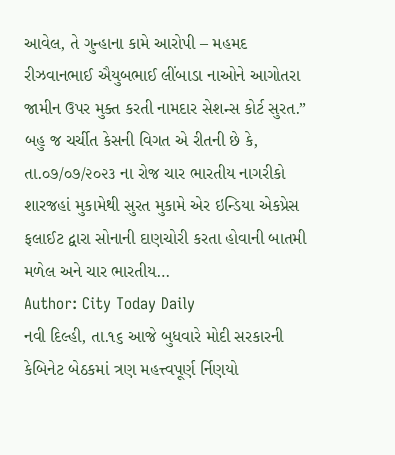આવેલ, તે ગુન્હાના કામે આરોપી – મહમદ રીઝવાનભાઈ ઐયુબભાઈ લીંબાડા નાઓને આગોતરા જામીન ઉપર મુક્ત કરતી નામદાર સેશન્સ કોર્ટ સુરત.” બહુ જ ચર્ચીત કેસની વિગત એ રીતની છે કે, તા.૦૭/૦૭/૨૦૨૩ ના રોજ ચાર ભારતીય નાગરીકો શારજહાં મુકામેથી સુરત મુકામે એર ઇન્ડિયા એકપ્રેસ ફલાઈટ દ્વારા સોનાની દાણચોરી કરતા હોવાની બાતમી મળેલ અને ચાર ભારતીય…
Author: City Today Daily
નવી દિલ્હી, તા.૧૬ આજે બુધવારે મોદી સરકારની કેબિનેટ બેઠકમાં ત્રણ મહત્ત્વપૂર્ણ ર્નિણયો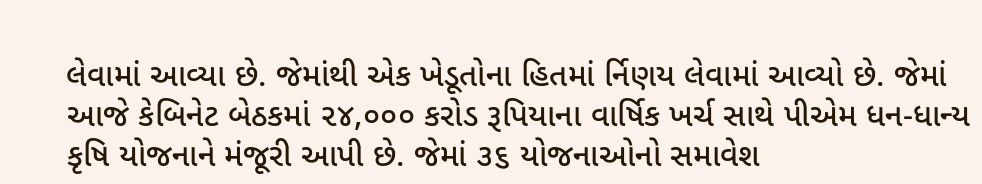લેવામાં આવ્યા છે. જેમાંથી એક ખેડૂતોના હિતમાં ર્નિણય લેવામાં આવ્યો છે. જેમાં આજે કેબિનેટ બેઠકમાં ૨૪,૦૦૦ કરોડ રૂપિયાના વાર્ષિક ખર્ચ સાથે પીએમ ધન-ધાન્ય કૃષિ યોજનાને મંજૂરી આપી છે. જેમાં ૩૬ યોજનાઓનો સમાવેશ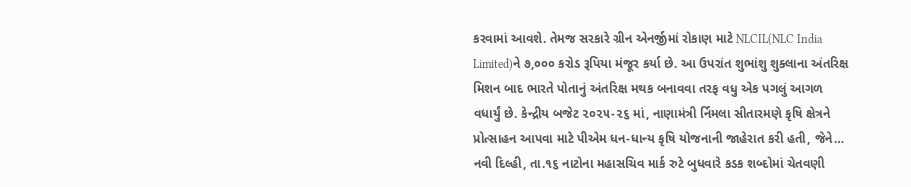કરવામાં આવશે. તેમજ સરકારે ગ્રીન એનર્જીમાં રોકાણ માટે NLCIL(NLC India Limited)ને ૭,૦૦૦ કરોડ રૂપિયા મંજૂર કર્યા છે. આ ઉપરાંત શુભાંશુ શુક્લાના અંતરિક્ષ મિશન બાદ ભારતે પોતાનું અંતરિક્ષ મથક બનાવવા તરફ વધુ એક પગલું આગળ વધાર્યું છે. કેન્દ્રીય બજેટ ૨૦૨૫-૨૬ માં, નાણામંત્રી ર્નિમલા સીતારમણે કૃષિ ક્ષેત્રને પ્રોત્સાહન આપવા માટે પીએમ ધન-ધાન્ય કૃષિ યોજનાની જાહેરાત કરી હતી, જેને…
નવી દિલ્હી, તા.૧૬ નાટોના મહાસચિવ માર્ક રુટે બુધવારે કડક શબ્દોમાં ચેતવણી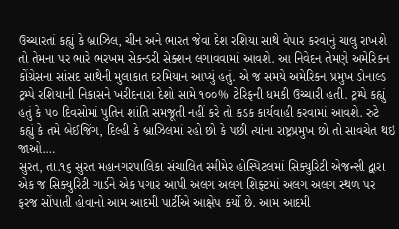ઉચ્ચારતાં કહ્યું કે બ્રાઝિલ, ચીન અને ભારત જેવા દેશ રશિયા સાથે વેપાર કરવાનું ચાલુ રાખશે તો તેમના પર ભારે ભરખમ સેકન્ડરી સેક્શન લગાવવામાં આવશે. આ નિવેદન તેમણે અમેરિકન કોંગ્રેસના સાંસદ સાથેની મુલાકાત દરમિયાન આપ્યું હતું. એ જ સમયે અમેરિકન પ્રમુખ ડોનાલ્ડ ટ્રમ્પે રશિયાની નિકાસને ખરીદનારા દેશો સામે ૧૦૦% ટેરિફની ધમકી ઉચ્ચારી હતી. ટ્રમ્પે કહ્યું હતું કે ૫૦ દિવસોમાં પુતિન શાંતિ સમજૂતી નહીં કરે તો કડક કાર્યવાહી કરવામાં આવશે. રુટે કહ્યું કે તમે બેઈજિંગ, દિલ્હી કે બ્રાઝિલમાં રહો છો કે પછી ત્યાંના રાષ્ટ્રપ્રમુખ છો તો સાવચેત થઇ જાઓ.…
સુરત, તા.૧૬ સુરત મહાનગરપાલિકા સંચાલિત સ્મીમેર હોસ્પિટલમાં સિક્યુરિટી એજન્સી દ્વારા એક જ સિક્યુરિટી ગાર્ડને એક પગાર આપી અલગ અલગ શિફ્ટમાં અલગ અલગ સ્થળ પર ફરજ સોંપાતી હોવાનો આમ આદમી પાર્ટીએ આક્ષેપ કર્યો છે. આમ આદમી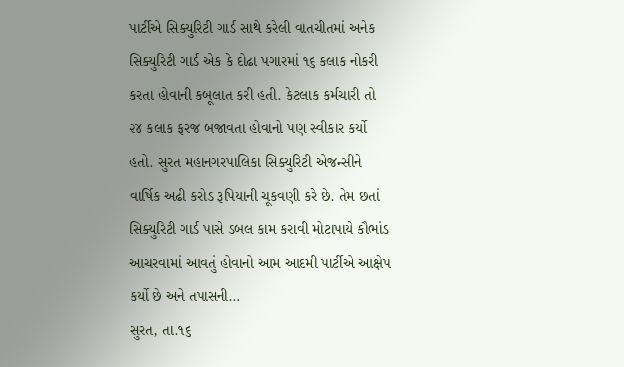પાર્ટીએ સિક્યુરિટી ગાર્ડ સાથે કરેલી વાતચીતમાં અનેક સિક્યુરિટી ગાર્ડ એક કે દોઢા પગારમાં ૧૬ કલાક નોકરી કરતા હોવાની કબૂલાત કરી હતી. કેટલાક કર્મચારી તો ૨૪ કલાક ફરજ બજાવતા હોવાનો પણ સ્વીકાર કર્યો હતો. સુરત મહાનગરપાલિકા સિક્યુરિટી એજન્સીને વાર્ષિક અઢી કરોડ રૂપિયાની ચૂકવણી કરે છે. તેમ છતાં સિક્યુરિટી ગાર્ડ પાસે ડબલ કામ કરાવી મોટાપાયે કૌભાંડ આચરવામાં આવતું હોવાનો આમ આદમી પાર્ટીએ આક્ષેપ કર્યો છે અને તપાસની…
સુરત, તા.૧૬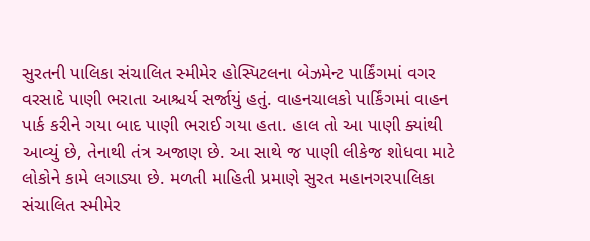સુરતની પાલિકા સંચાલિત સ્મીમેર હોસ્પિટલના બેઝમેન્ટ પાર્કિંગમાં વગર વરસાદે પાણી ભરાતા આશ્ચર્ય સર્જાયું હતું. વાહનચાલકો પાર્કિંગમાં વાહન પાર્ક કરીને ગયા બાદ પાણી ભરાઈ ગયા હતા. હાલ તો આ પાણી ક્યાંથી આવ્યું છે, તેનાથી તંત્ર અજાણ છે. આ સાથે જ પાણી લીકેજ શોધવા માટે લોકોને કામે લગાડ્યા છે. મળતી માહિતી પ્રમાણે સુરત મહાનગરપાલિકા સંચાલિત સ્મીમેર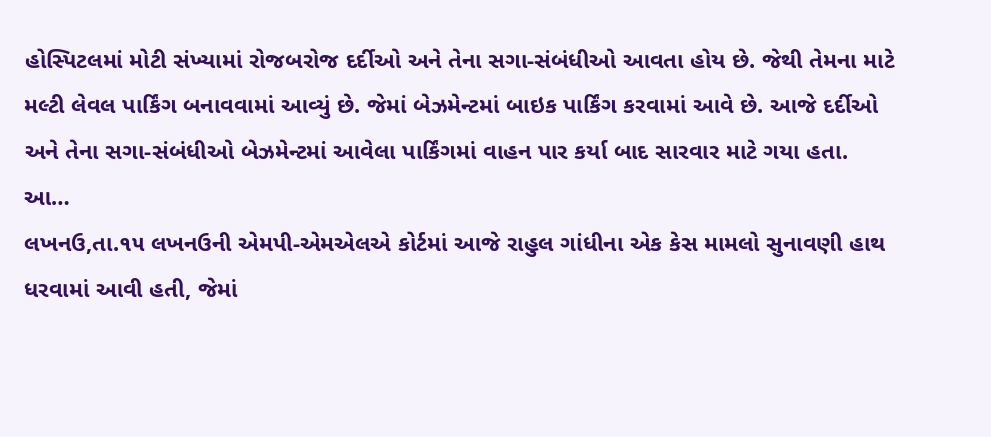હોસ્પિટલમાં મોટી સંખ્યામાં રોજબરોજ દર્દીઓ અને તેના સગા-સંબંધીઓ આવતા હોય છે. જેથી તેમના માટે મલ્ટી લેવલ પાર્કિંગ બનાવવામાં આવ્યું છે. જેમાં બેઝમેન્ટમાં બાઇક પાર્કિંગ કરવામાં આવે છે. આજે દર્દીઓ અને તેના સગા-સંબંધીઓ બેઝમેન્ટમાં આવેલા પાર્કિંગમાં વાહન પાર કર્યા બાદ સારવાર માટે ગયા હતા. આ…
લખનઉ,તા.૧૫ લખનઉની એમપી-એમએલએ કોર્ટમાં આજે રાહુલ ગાંધીના એક કેસ મામલો સુનાવણી હાથ ધરવામાં આવી હતી, જેમાં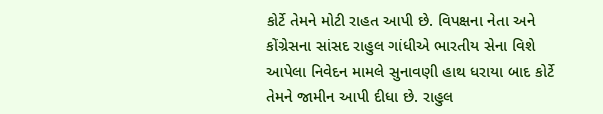કોર્ટે તેમને મોટી રાહત આપી છે. વિપક્ષના નેતા અને કોંગ્રેસના સાંસદ રાહુલ ગાંધીએ ભારતીય સેના વિશે આપેલા નિવેદન મામલે સુનાવણી હાથ ધરાયા બાદ કોર્ટે તેમને જામીન આપી દીધા છે. રાહુલ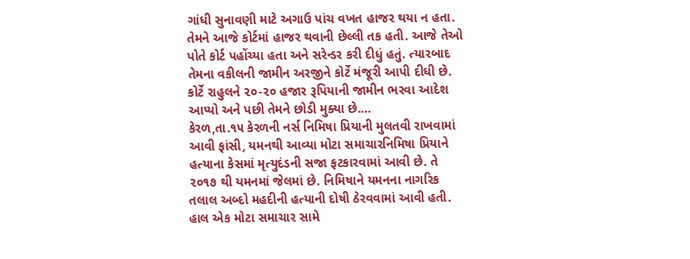ગાંધી સુનાવણી માટે અગાઉ પાંચ વખત હાજર થયા ન હતા. તેમને આજે કોર્ટમાં હાજર થવાની છેલ્લી તક હતી. આજે તેઓ પોતે કોર્ટ પહોંચ્યા હતા અને સરેન્ડર કરી દીધું હતું. ત્યારબાદ તેમના વકીલની જામીન અરજીને કોર્ટે મંજૂરી આપી દીધી છે. કોર્ટે રાહુલને ૨૦-૨૦ હજાર રૂપિયાની જામીન ભરવા આદેશ આપ્યો અને પછી તેમને છોડી મુક્યા છે.…
કેરળ,તા.૧૫ કેરળની નર્સ નિમિષા પ્રિયાની મુલતવી રાખવામાં આવી ફાંસી, યમનથી આવ્યા મોટા સમાચારનિમિષા પ્રિયાને હત્યાના કેસમાં મૃત્યુદંડની સજા ફટકારવામાં આવી છે. તે ૨૦૧૭ થી યમનમાં જેલમાં છે. નિમિષાને યમનના નાગરિક તલાલ અબ્દો મહદીની હત્યાની દોષી ઠેરવવામાં આવી હતી. હાલ એક મોટા સમાચાર સામે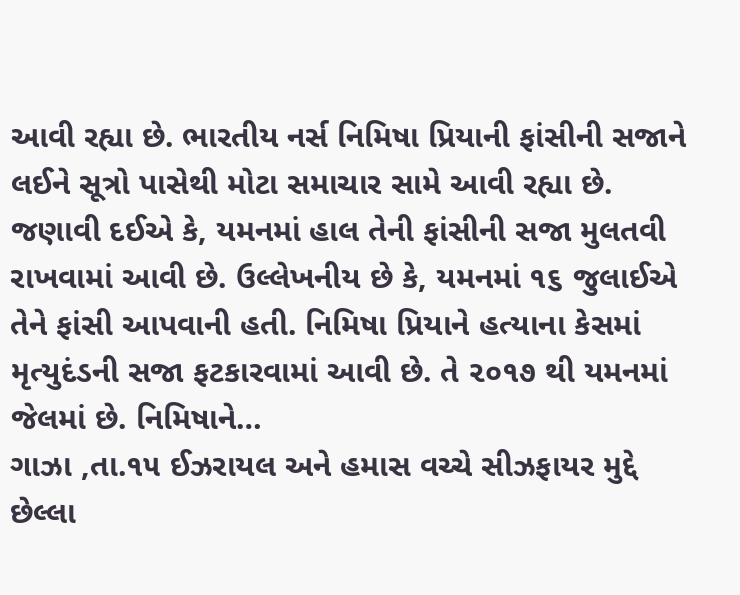આવી રહ્યા છે. ભારતીય નર્સ નિમિષા પ્રિયાની ફાંસીની સજાને લઈને સૂત્રો પાસેથી મોટા સમાચાર સામે આવી રહ્યા છે. જણાવી દઈએ કે, યમનમાં હાલ તેની ફાંસીની સજા મુલતવી રાખવામાં આવી છે. ઉલ્લેખનીય છે કે, યમનમાં ૧૬ જુલાઈએ તેને ફાંસી આપવાની હતી. નિમિષા પ્રિયાને હત્યાના કેસમાં મૃત્યુદંડની સજા ફટકારવામાં આવી છે. તે ૨૦૧૭ થી યમનમાં જેલમાં છે. નિમિષાને…
ગાઝા ,તા.૧૫ ઈઝરાયલ અને હમાસ વચ્ચે સીઝફાયર મુદ્દે છેલ્લા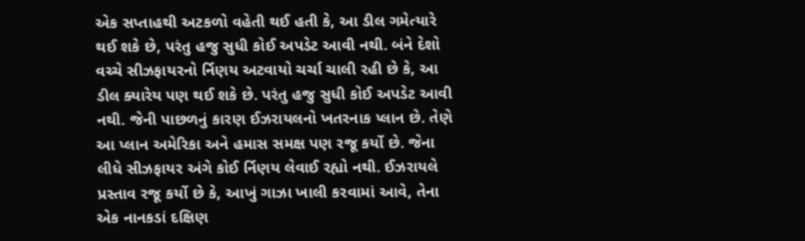એક સપ્તાહથી અટકળો વહેતી થઈ હતી કે, આ ડીલ ગમેત્યારે થઈ શકે છે, પરંતુ હજુ સુધી કોઈ અપડેટ આવી નથી. બંને દેશો વચ્ચે સીઝફાયરનો ર્નિણય અટવાયો ચર્ચા ચાલી રહી છે કે, આ ડીલ ક્યારેય પણ થઈ શકે છે. પરંતુ હજુ સુધી કોઈ અપડેટ આવી નથી. જેની પાછળનું કારણ ઈઝરાયલનો ખતરનાક પ્લાન છે. તેણે આ પ્લાન અમેરિકા અને હમાસ સમક્ષ પણ રજૂ કર્યો છે. જેના લીધે સીઝફાયર અંગે કોઈ ર્નિણય લેવાઈ રહ્યો નથી. ઈઝરાયલે પ્રસ્તાવ રજૂ કર્યો છે કે, આખું ગાઝા ખાલી કરવામાં આવે, તેના એક નાનકડાં દક્ષિણ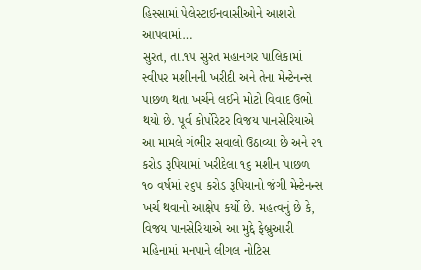હિસ્સામાં પેલેસ્ટાઈનવાસીઓને આશરો આપવામાં…
સુરત, તા.૧૫ સુરત મહાનગર પાલિકામાં સ્વીપર મશીનની ખરીદી અને તેના મેન્ટેનન્સ પાછળ થતા ખર્ચને લઈને મોટો વિવાદ ઉભો થયો છે. પૂર્વ કોર્પોરેટર વિજય પાનસેરિયાએ આ મામલે ગંભીર સવાલો ઉઠાવ્યા છે અને ૨૧ કરોડ રૂપિયામાં ખરીદેલા ૧૬ મશીન પાછળ ૧૦ વર્ષમાં ૨૬૫ કરોડ રૂપિયાનો જંગી મેન્ટેનન્સ ખર્ચ થવાનો આક્ષેપ કર્યો છે. મહત્વનું છે કે, વિજય પાનસેરિયાએ આ મુદ્દે ફેબ્રુઆરી મહિનામાં મનપાને લીગલ નોટિસ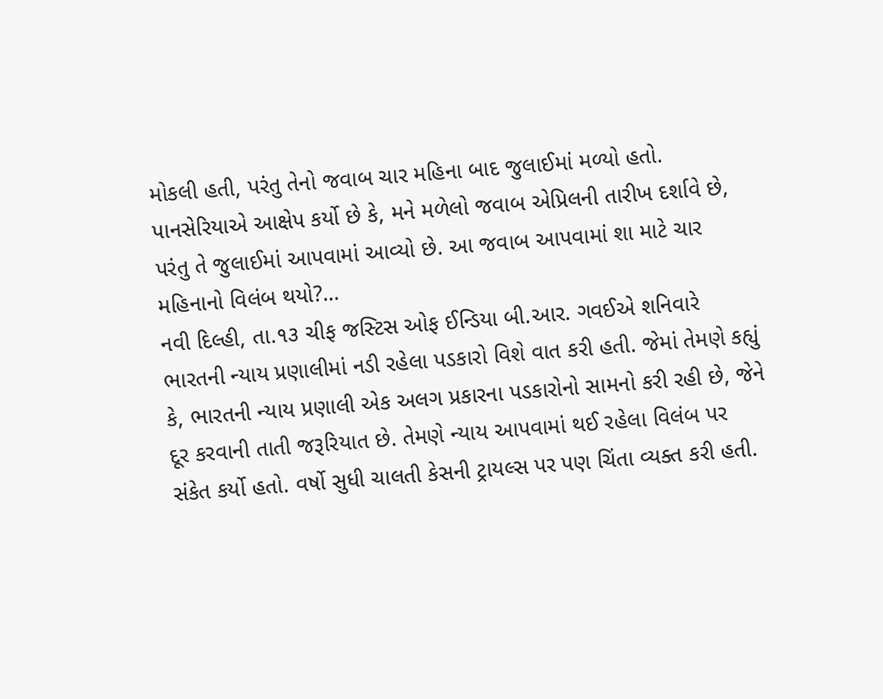મોકલી હતી, પરંતુ તેનો જવાબ ચાર મહિના બાદ જુલાઈમાં મળ્યો હતો. પાનસેરિયાએ આક્ષેપ કર્યો છે કે, મને મળેલો જવાબ એપ્રિલની તારીખ દર્શાવે છે, પરંતુ તે જુલાઈમાં આપવામાં આવ્યો છે. આ જવાબ આપવામાં શા માટે ચાર મહિનાનો વિલંબ થયો?…
નવી દિલ્હી, તા.૧૩ ચીફ જસ્ટિસ ઓફ ઈન્ડિયા બી.આર. ગવઈએ શનિવારે ભારતની ન્યાય પ્રણાલીમાં નડી રહેલા પડકારો વિશે વાત કરી હતી. જેમાં તેમણે કહ્યું કે, ભારતની ન્યાય પ્રણાલી એક અલગ પ્રકારના પડકારોનો સામનો કરી રહી છે, જેને દૂર કરવાની તાતી જરૂરિયાત છે. તેમણે ન્યાય આપવામાં થઈ રહેલા વિલંબ પર સંકેત કર્યો હતો. વર્ષો સુધી ચાલતી કેસની ટ્રાયલ્સ પર પણ ચિંતા વ્યક્ત કરી હતી.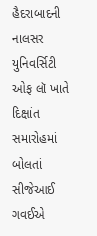હૈદરાબાદની નાલસર યુનિવર્સિટી ઓફ લૉ ખાતે દિક્ષાંત સમારોહમાં બોલતાં સીજેઆઈ ગવઈએ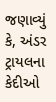જણાવ્યું કે, અંડર ટ્રાયલના કેદીઓ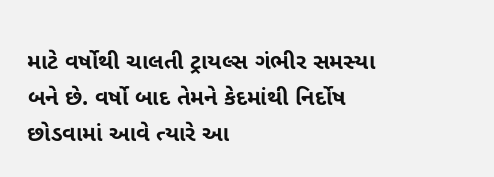માટે વર્ષોથી ચાલતી ટ્રાયલ્સ ગંભીર સમસ્યા બને છે. વર્ષો બાદ તેમને કેદમાંથી નિર્દોષ છોડવામાં આવે ત્યારે આ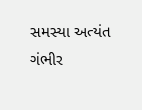સમસ્યા અત્યંત ગંભીર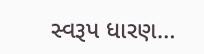સ્વરૂપ ધારણ…